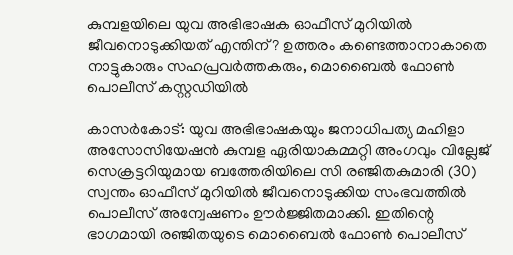കുമ്പളയിലെ യുവ അഭിഭാഷക ഓഫീസ് മുറിയില്‍ ജീവനൊടുക്കിയത് എന്തിന്? ഉത്തരം കണ്ടെത്താനാകാതെ നാട്ടുകാരും സഹപ്രവര്‍ത്തകരും, മൊബൈല്‍ ഫോണ്‍ പൊലീസ് കസ്റ്റഡിയില്‍

കാസര്‍കോട്: യുവ അഭിഭാഷകയും ജനാധിപത്യ മഹിളാ അസോസിയേഷന്‍ കുമ്പള ഏരിയാകമ്മറ്റി അംഗവും വില്ലേജ് സെക്രട്ടറിയുമായ ബത്തേരിയിലെ സി രഞ്ജിതകുമാരി (30) സ്വന്തം ഓഫീസ് മുറിയില്‍ ജീവനൊടുക്കിയ സംഭവത്തില്‍ പൊലീസ് അന്വേഷണം ഊര്‍ജ്ജിതമാക്കി. ഇതിന്റെ ഭാഗമായി രഞ്ജിതയുടെ മൊബൈല്‍ ഫോണ്‍ പൊലീസ്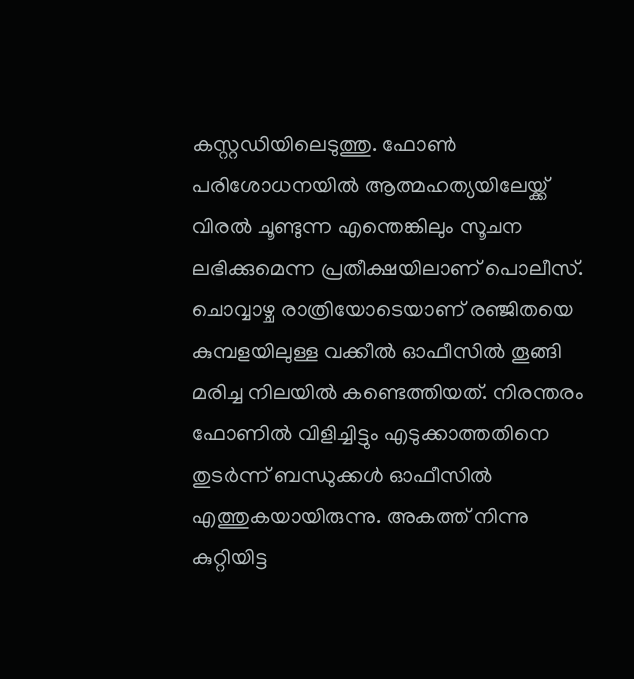കസ്റ്റഡിയിലെടുത്തു. ഫോണ്‍ പരിശോധനയില്‍ ആത്മഹത്യയിലേയ്ക്ക് വിരല്‍ ചൂണ്ടുന്ന എന്തെങ്കിലും സൂചന ലഭിക്കുമെന്ന പ്രതീക്ഷയിലാണ് പൊലീസ്.
ചൊവ്വാഴ്ച രാത്രിയോടെയാണ് രഞ്ജിതയെ കുമ്പളയിലുള്ള വക്കീല്‍ ഓഫീസില്‍ തൂങ്ങി മരിച്ച നിലയില്‍ കണ്ടെത്തിയത്. നിരന്തരം ഫോണില്‍ വിളിച്ചിട്ടും എടുക്കാത്തതിനെ തുടര്‍ന്ന് ബന്ധുക്കള്‍ ഓഫീസില്‍ എത്തുകയായിരുന്നു. അകത്ത് നിന്നു കുറ്റിയിട്ട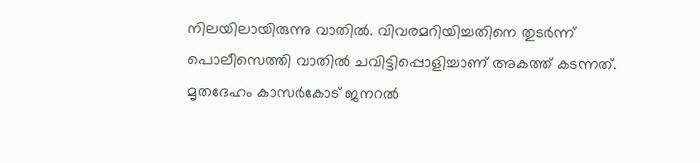നിലയിലായിരുന്നു വാതില്‍. വിവരമറിയിച്ചതിനെ തുടര്‍ന്ന് പൊലീസെത്തി വാതില്‍ ചവിട്ടിപ്പൊളിച്ചാണ് അകത്ത് കടന്നത്.
മൃതദേഹം കാസര്‍കോട് ജനറല്‍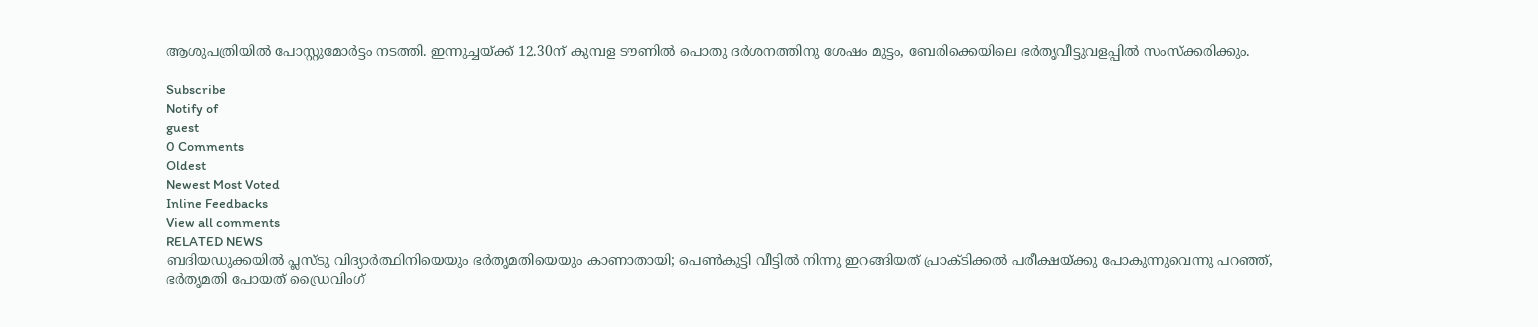ആശുപത്രിയില്‍ പോസ്റ്റുമോര്‍ട്ടം നടത്തി. ഇന്നുച്ചയ്ക്ക് 12.30ന് കുമ്പള ടൗണില്‍ പൊതു ദര്‍ശനത്തിനു ശേഷം മുട്ടം, ബേരിക്കെയിലെ ഭര്‍തൃവീട്ടുവളപ്പില്‍ സംസ്‌ക്കരിക്കും.

Subscribe
Notify of
guest
0 Comments
Oldest
Newest Most Voted
Inline Feedbacks
View all comments
RELATED NEWS
ബദിയഡുക്കയില്‍ പ്ലസ്ടു വിദ്യാര്‍ത്ഥിനിയെയും ഭര്‍തൃമതിയെയും കാണാതായി; പെണ്‍കുട്ടി വീട്ടില്‍ നിന്നു ഇറങ്ങിയത് പ്രാക്ടിക്കല്‍ പരീക്ഷയ്ക്കു പോകുന്നുവെന്നു പറഞ്ഞ്, ഭര്‍തൃമതി പോയത് ഡ്രൈവിംഗ്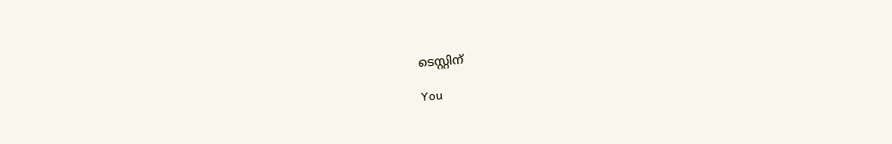ടെസ്റ്റിന്

You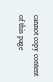cannot copy content of this page